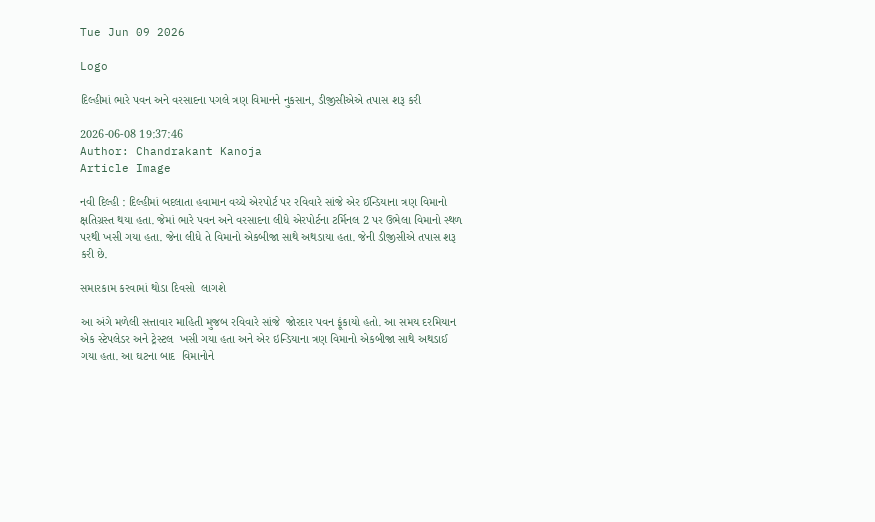Tue Jun 09 2026

Logo

દિલ્હીમાં ભારે પવન અને વરસાદના પગલે ત્રણ વિમાનને નુકસાન, ડીજીસીએએ તપાસ શરૂ કરી

2026-06-08 19:37:46
Author: Chandrakant Kanoja
Article Image

નવી દિલ્હી : દિલ્હીમાં બદલાતા હવામાન વચ્ચે એરપોર્ટ પર રવિવારે સાંજે એર ઈન્ડિયાના ત્રણ વિમાનો ક્ષતિગ્રસ્ત થયા હતા. જેમાં ભારે પવન અને વરસાદના લીધે એરપોર્ટના ટર્મિનલ 2 પર ઉભેલા વિમાનો સ્થળ પરથી ખસી ગયા હતા. જેના લીધે તે વિમાનો એકબીજા સાથે અથડાયા હતા. જેની ડીજીસીએ તપાસ શરૂ કરી છે.

સમારકામ કરવામાં થોડા દિવસો  લાગશે

આ અંગે મળેલી સત્તાવાર માહિતી મુજબ રવિવારે સાંજે  જોરદાર પવન ફૂંકાયો હતો. આ સમય દરમિયાન  એક સ્ટેપલેડર અને ટ્રેસ્ટલ  ખસી ગયા હતા અને એર ઇન્ડિયાના ત્રણ વિમાનો એકબીજા સાથે અથડાઈ ગયા હતા. આ ઘટના બાદ  વિમાનોને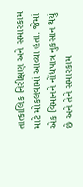તાત્કાલિક નિરીક્ષણ અને સમારકામ માટે મોકલવામાં આવ્યા હતા. જેમાં એક વિમાનને નોંધપાત્ર નુકસાન થયું છે અને તેને સમારકામ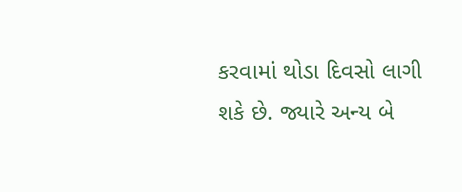કરવામાં થોડા દિવસો લાગી શકે છે. જ્યારે અન્ય બે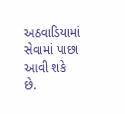અઠવાડિયામાં સેવામાં પાછા આવી શકે છે.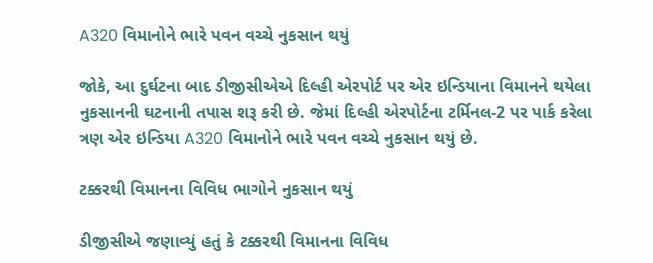A320 વિમાનોને ભારે પવન વચ્ચે નુકસાન થયું

જોકે, આ દુર્ઘટના બાદ ડીજીસીએએ દિલ્હી એરપોર્ટ પર એર ઇન્ડિયાના વિમાનને થયેલા નુકસાનની ઘટનાની તપાસ શરૂ કરી છે. જેમાં દિલ્હી એરપોર્ટના ટર્મિનલ-2 પર પાર્ક કરેલા ત્રણ એર ઇન્ડિયા A320 વિમાનોને ભારે પવન વચ્ચે નુકસાન થયું છે.

ટક્કરથી વિમાનના વિવિધ ભાગોને નુકસાન થયું

ડીજીસીએ જણાવ્યું હતું કે ટક્કરથી વિમાનના વિવિધ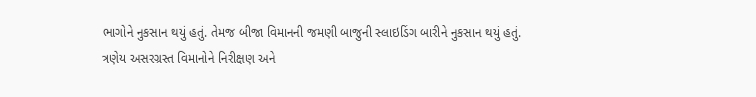ભાગોને નુકસાન થયું હતું. તેમજ બીજા વિમાનની જમણી બાજુની સ્લાઇડિંગ બારીને નુકસાન થયું હતું. ત્રણેય અસરગ્રસ્ત વિમાનોને નિરીક્ષણ અને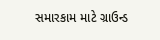સમારકામ માટે ગ્રાઉન્ડ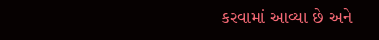કરવામાં આવ્યા છે અને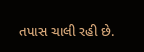તપાસ ચાલી રહી છે.